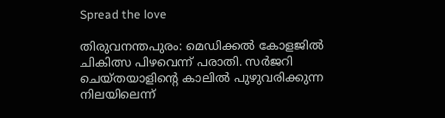Spread the love

തിരുവനന്തപുരം: മെഡിക്കൽ കോളജിൽ ചികിത്സ പിഴവെന്ന് പരാതി. സർജറി ചെയ്തയാളിന്റെ കാലിൽ പുഴുവരിക്കുന്ന നിലയിലെന്ന്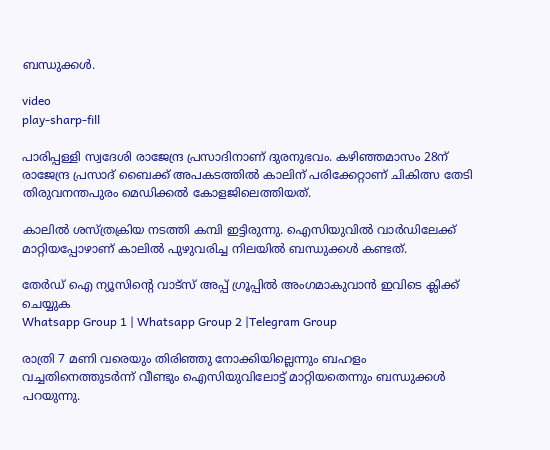ബന്ധുക്കൾ.

video
play-sharp-fill

പാരിപ്പള്ളി സ്വദേശി രാജേന്ദ്ര പ്രസാദിനാണ് ദുരനുഭവം. കഴിഞ്ഞമാസം 28ന് രാജേന്ദ്ര പ്രസാദ് ബൈക്ക് അപകടത്തിൽ കാലിന് പരിക്കേറ്റാണ് ചികിത്സ തേടി തിരുവനന്തപുരം മെഡിക്കൽ കോളജിലെത്തിയത്.

കാലിൽ ശസ്ത്രക്രിയ നടത്തി കമ്പി ഇട്ടിരുന്നു. ഐസിയുവിൽ വാർഡിലേക്ക് മാറ്റിയപ്പോഴാണ് കാലിൽ‌ പുഴുവരിച്ച നിലയിൽ ബന്ധുക്കൾ കണ്ടത്.

തേർഡ് ഐ ന്യൂസിന്റെ വാട്സ് അപ്പ് ഗ്രൂപ്പിൽ അംഗമാകുവാൻ ഇവിടെ ക്ലിക്ക് ചെയ്യുക
Whatsapp Group 1 | Whatsapp Group 2 |Telegram Group

രാത്രി 7 മണി വരെയും തിരിഞ്ഞു നോക്കിയില്ലെന്നും ബഹളം വച്ചതിനെത്തുടർന്ന് വീണ്ടും ഐസിയുവിലോട്ട് മാറ്റിയതെന്നും ബന്ധുക്കൾ പറയുന്നു.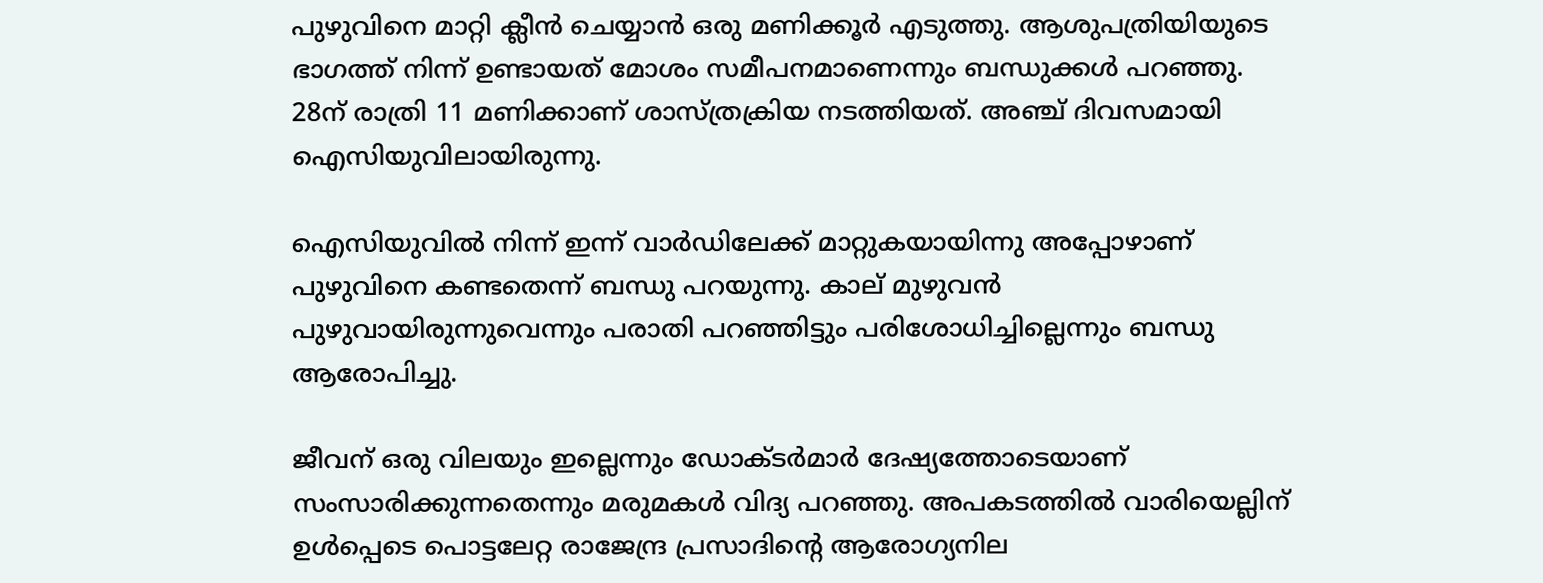പുഴുവിനെ മാറ്റി ക്ലീൻ ചെയ്യാൻ ഒരു മണിക്കൂർ എടുത്തു. ആശുപത്രിയിയുടെ ഭാഗത്ത് നിന്ന് ഉണ്ടായത് മോശം സമീപനമാണെന്നും ബന്ധുക്കൾ പറഞ്ഞു. 28ന് രാത്രി 11 മണിക്കാണ് ശാസ്ത്രക്രിയ നടത്തിയത്. അഞ്ച് ദിവസമായി ഐസിയുവിലായിരുന്നു.

ഐസിയുവിൽ നിന്ന് ഇന്ന് വാർഡിലേക്ക് മാറ്റുകയായിന്നു അപ്പോഴാണ് പുഴുവിനെ കണ്ടതെന്ന് ബന്ധു പറയുന്നു. കാല് മുഴുവൻ പുഴുവായിരുന്നുവെന്നും പരാതി പറഞ്ഞിട്ടും പരിശോധിച്ചില്ലെന്നും ബന്ധു ആരോപിച്ചു.

ജീവന് ഒരു വിലയും ഇല്ലെന്നും ഡോക്ടർമാർ ദേഷ്യത്തോടെയാണ് സംസാരിക്കുന്നതെന്നും മരുമകൾ വിദ്യ പറഞ്ഞു. അപകടത്തിൽ വാരിയെല്ലിന് ഉൾപ്പെടെ പൊട്ടലേറ്റ രാജേന്ദ്ര പ്രസാദിന്റെ ആരോഗ്യനില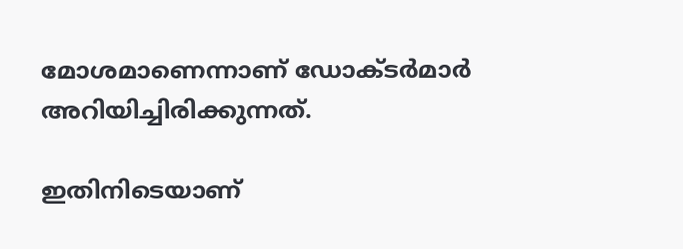മോശമാണെന്നാണ് ഡോക്ടർമാർ അറിയിച്ചിരിക്കുന്നത്.

ഇതിനിടെയാണ്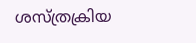ശസ്ത്രക്രിയ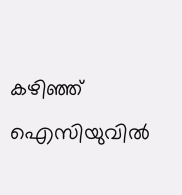കഴിഞ്ഞ് ഐസിയുവിൽ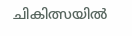ചികിത്സയിൽ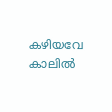കഴിയവേ കാലിൽ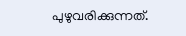പുഴുവരിക്കുന്നത്.